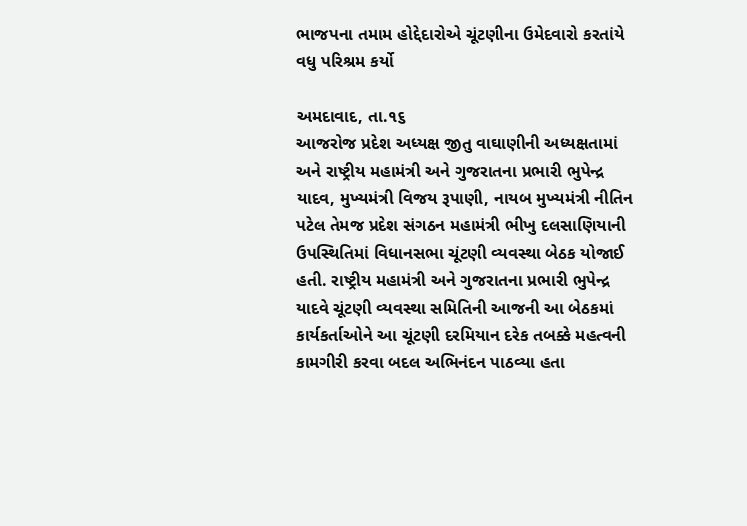ભાજપના તમામ હોદ્દેદારોએ ચૂંટણીના ઉમેદવારો કરતાંયે વધુ પરિશ્રમ કર્યો

અમદાવાદ, તા.૧૬
આજરોજ પ્રદેશ અધ્યક્ષ જીતુ વાઘાણીની અધ્યક્ષતામાં અને રાષ્ટ્રીય મહામંત્રી અને ગુજરાતના પ્રભારી ભુપેન્દ્ર યાદવ, મુખ્યમંત્રી વિજય રૂપાણી, નાયબ મુખ્યમંત્રી નીતિન પટેલ તેમજ પ્રદેશ સંગઠન મહામંત્રી ભીખુ દલસાણિયાની ઉપસ્થિતિમાં વિધાનસભા ચૂંટણી વ્યવસ્થા બેઠક યોજાઈ હતી. રાષ્ટ્રીય મહામંત્રી અને ગુજરાતના પ્રભારી ભુપેન્દ્ર યાદવે ચૂંટણી વ્યવસ્થા સમિતિની આજની આ બેઠકમાં કાર્યકર્તાઓને આ ચૂંટણી દરમિયાન દરેક તબક્કે મહત્વની કામગીરી કરવા બદલ અભિનંદન પાઠવ્યા હતા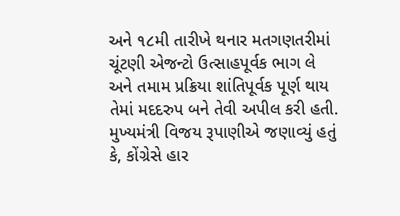અને ૧૮મી તારીખે થનાર મતગણતરીમાં ચૂંટણી એજન્ટો ઉત્સાહપૂર્વક ભાગ લે અને તમામ પ્રક્રિયા શાંતિપૂર્વક પૂર્ણ થાય તેમાં મદદરુપ બને તેવી અપીલ કરી હતી. મુખ્યમંત્રી વિજય રૂપાણીએ જણાવ્યું હતું કે, કોંગ્રેસે હાર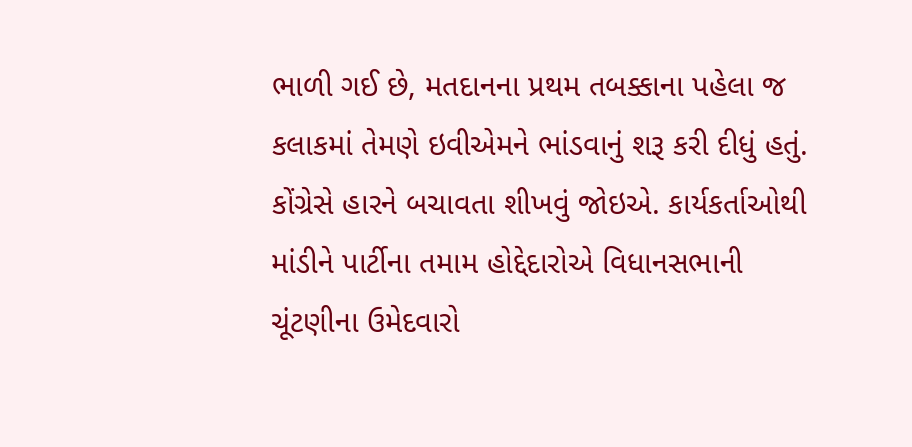ભાળી ગઈ છે, મતદાનના પ્રથમ તબક્કાના પહેલા જ કલાકમાં તેમણે ઇવીએમને ભાંડવાનું શરૂ કરી દીધું હતું. કોંગ્રેસે હારને બચાવતા શીખવું જોઇએ. કાર્યકર્તાઓથી માંડીને પાર્ટીના તમામ હોદ્દેદારોએ વિધાનસભાની ચૂંટણીના ઉમેદવારો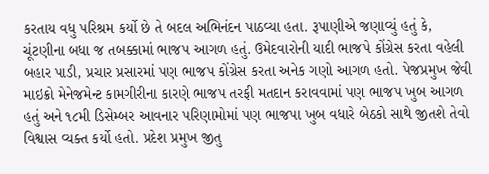કરતાય વધુ પરિશ્રમ કર્યો છે તે બદલ અભિનંદન પાઠવ્યા હતા. રૂપાણીએ જણાવ્યું હતું કે, ચૂંટણીના બધા જ તબક્કામાં ભાજપ આગળ હતું. ઉમેદવારોની યાદી ભાજપે કોંગ્રેસ કરતા વહેલી બહાર પાડી, પ્રચાર પ્રસારમાં પણ ભાજપ કોંગ્રેસ કરતા અનેક ગણો આગળ હતો. પેજપ્રમુખ જેવી માઇક્રો મેનેજમેન્ટ કામગીરીના કારણે ભાજપ તરફી મતદાન કરાવવામાં પણ ભાજપ ખુબ આગળ હતું અને ૧૮મી ડિસેમ્બર આવનાર પરિણામોમાં પણ ભાજપા ખુબ વધારે બેઠકો સાથે જીતશે તેવો વિશ્વાસ વ્યક્ત કર્યો હતો. પ્રદેશ પ્રમુખ જીતુ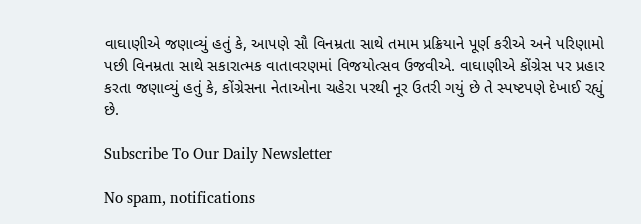વાઘાણીએ જણાવ્યું હતું કે, આપણે સૌ વિનમ્રતા સાથે તમામ પ્રક્રિયાને પૂર્ણ કરીએ અને પરિણામો પછી વિનમ્રતા સાથે સકારાત્મક વાતાવરણમાં વિજયોત્સવ ઉજવીએ. વાઘાણીએ કોંગ્રેસ પર પ્રહાર કરતા જણાવ્યું હતું કે, કોંગ્રેસના નેતાઓના ચહેરા પરથી નૂર ઉતરી ગયું છે તે સ્પષ્ટપણે દેખાઈ રહ્યું છે.

Subscribe To Our Daily Newsletter

No spam, notifications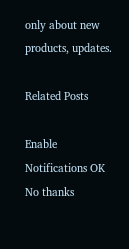only about new products, updates.

Related Posts

Enable Notifications OK No thanks